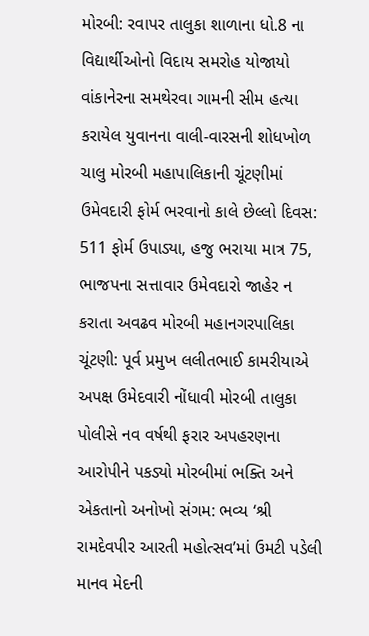મોરબી: રવાપર તાલુકા શાળાના ધો.8 ના વિદ્યાર્થીઓનો વિદાય સમરોહ યોજાયો વાંકાનેરના સમથેરવા ગામની સીમ હત્યા કરાયેલ યુવાનના વાલી-વારસની શોધખોળ ચાલુ મોરબી મહાપાલિકાની ચૂંટણીમાં ઉમેવદારી ફોર્મ ભરવાનો કાલે છેલ્લો દિવસ: 511 ફોર્મ ઉપાડ્યા, હજુ ભરાયા માત્ર 75, ભાજપના સત્તાવાર ઉમેવદારો જાહેર ન કરાતા અવઢવ મોરબી મહાનગરપાલિકા ચૂંટણી: પૂર્વ પ્રમુખ લલીતભાઈ કામરીયાએ અપક્ષ ઉમેદવારી નોંધાવી મોરબી તાલુકા પોલીસે નવ વર્ષથી ફરાર અપહરણના આરોપીને પકડ્યો મોરબીમાં ભક્તિ અને એકતાનો અનોખો સંગમ: ભવ્ય ‘શ્રી રામદેવપીર આરતી મહોત્સવ’માં ઉમટી પડેલી માનવ મેદની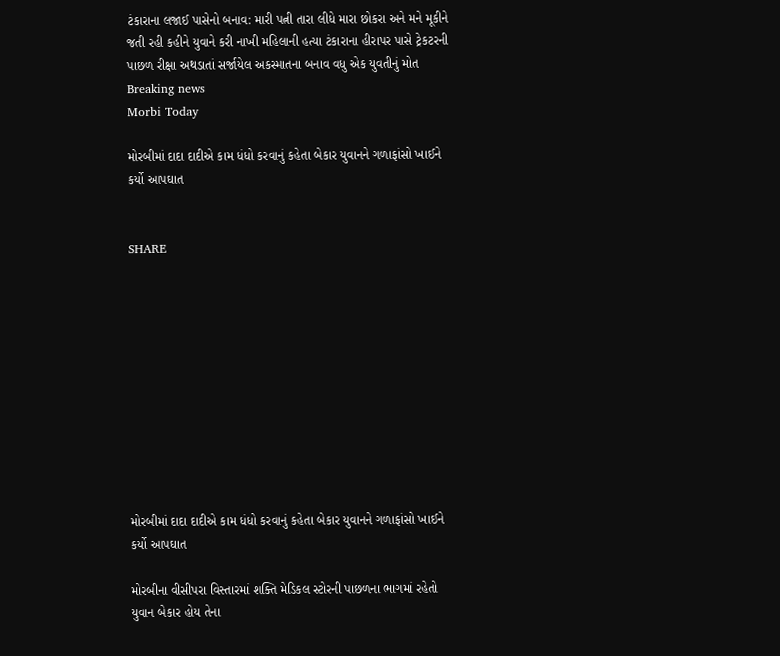ટંકારાના લજાઈ પાસેનો બનાવ: મારી પત્ની તારા લીધે મારા છોકરા અને મને મૂકીને જતી રહી કહીને યુવાને કરી નાખી મહિલાની હત્યા ટંકારાના હીરાપર પાસે ટ્રેકટરની પાછળ રીક્ષા અથડાતાં સર્જાયેલ અકસ્માતના બનાવ વધુ એક યુવતીનું મોત
Breaking news
Morbi Today

મોરબીમાં દાદા દાદીએ કામ ધંધો કરવાનું કહેતા બેકાર યુવાનને ગળાફાંસો ખાઈને કર્યો આપઘાત


SHARE











મોરબીમાં દાદા દાદીએ કામ ધંધો કરવાનું કહેતા બેકાર યુવાનને ગળાફાંસો ખાઈને કર્યો આપઘાત

મોરબીના વીસીપરા વિસ્તારમાં શક્તિ મેડિકલ સ્ટોરની પાછળના ભાગમાં રહેતો યુવાન બેકાર હોય તેના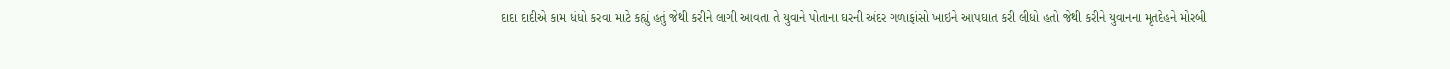દાદા દાદીએ કામ ધંધો કરવા માટે કહ્યું હતું જેથી કરીને લાગી આવતા તે યુવાને પોતાના ઘરની અંદર ગળાફાંસો ખાઇને આપઘાત કરી લીધો હતો જેથી કરીને યુવાનના મૃતદેહને મોરબી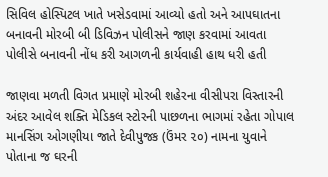સિવિલ હોસ્પિટલ ખાતે ખસેડવામાં આવ્યો હતો અને આપઘાતના બનાવની મોરબી બી ડિવિઝન પોલીસને જાણ કરવામાં આવતા પોલીસે બનાવની નોંધ કરી આગળની કાર્યવાહી હાથ ધરી હતી

જાણવા મળતી વિગત પ્રમાણે મોરબી શહેરના વીસીપરા વિસ્તારની અંદર આવેલ શક્તિ મેડિકલ સ્ટોરની પાછળના ભાગમાં રહેતા ગોપાલ માનસિંગ ઓગણીયા જાતે દેવીપુજક (ઉંમર ૨૦) નામના યુવાને પોતાના જ ઘરની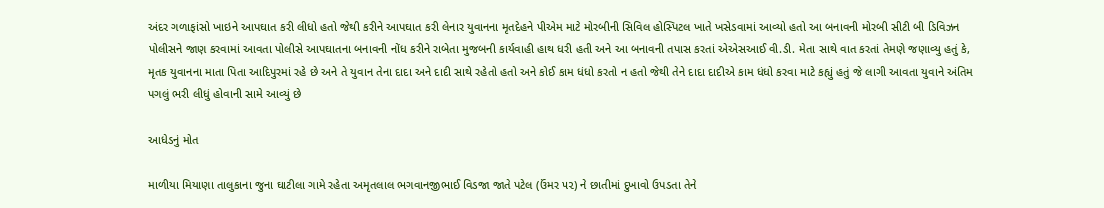અંદર ગળાફાંસો ખાઇને આપઘાત કરી લીધો હતો જેથી કરીને આપઘાત કરી લેનાર યુવાનના મૃતદેહને પીએમ માટે મોરબીની સિવિલ હોસ્પિટલ ખાતે ખસેડવામાં આવ્યો હતો આ બનાવની મોરબી સીટી બી ડિવિઝન પોલીસને જાણ કરવામાં આવતા પોલીસે આપઘાતના બનાવની નોંધ કરીને રાબેતા મુજબની કાર્યવાહી હાથ ધરી હતી અને આ બનાવની તપાસ કરતાં એએસઆઈ વી.ડી. મેતા સાથે વાત કરતાં તેમણે જણાવ્યુ હતું કે, મૃતક યુવાનના માતા પિતા આદિપુરમાં રહે છે અને તે યુવાન તેના દાદા અને દાદી સાથે રહેતો હતો અને કોઈ કામ ધંધો કરતો ન હતો જેથી તેને દાદા દાદીએ કામ ધંધો કરવા માટે કહ્યું હતું જે લાગી આવતા યુવાને અંતિમ પગલું ભરી લીધું હોવાની સામે આવ્યું છે

આધેડનું મોત

માળીયા મિયાણા તાલુકાના જુના ઘાટીલા ગામે રહેતા અમૃતલાલ ભગવાનજીભાઈ વિડજા જાતે પટેલ (ઉંમર ૫૨) ને છાતીમાં દુખાવો ઉપડતા તેને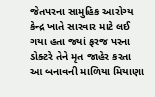જેતપરના સામુહિક આરોગ્ય કેન્દ્ર ખાતે સારવાર માટે લઈ ગયા હતા જ્યાં ફરજ પરના ડોક્ટરે તેને મૃત જાહેર કરતા આ બનાવની માળિયા મિયાણા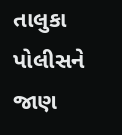તાલુકા પોલીસને જાણ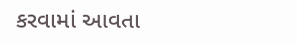કરવામાં આવતા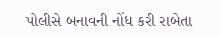પોલીસે બનાવની નોંધ કરી રાબેતા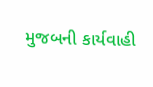મુજબની કાર્યવાહી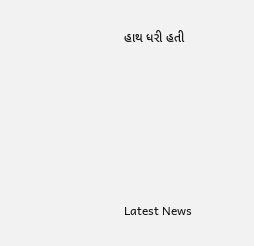હાથ ધરી હતી






Latest News